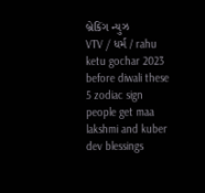બ્રેકિંગ ન્યુઝ
VTV / ધર્મ / rahu ketu gochar 2023 before diwali these 5 zodiac sign people get maa lakshmi and kuber dev blessings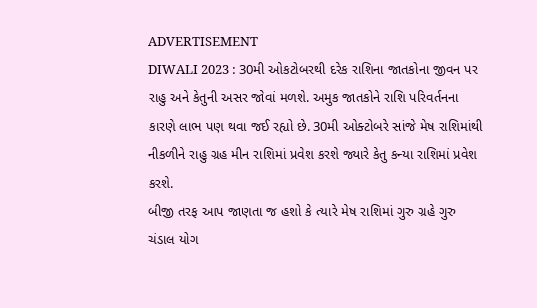ADVERTISEMENT
DIWALI 2023 : 30મી ઓકટોબરથી દરેક રાશિના જાતકોના જીવન પર રાહુ અને કેતુની અસર જોવાં મળશે. અમુક જાતકોને રાશિ પરિવર્તનના કારણે લાભ પણ થવા જઈ રહ્યો છે. 30મી ઓક્ટોબરે સાંજે મેષ રાશિમાંથી નીકળીને રાહુ ગ્રહ મીન રાશિમાં પ્રવેશ કરશે જ્યારે કેતુ કન્યા રાશિમાં પ્રવેશ કરશે.
બીજી તરફ આપ જાણતા જ હશો કે ત્યારે મેષ રાશિમાં ગુરુ ગ્રહે ગુરુ ચંડાલ યોગ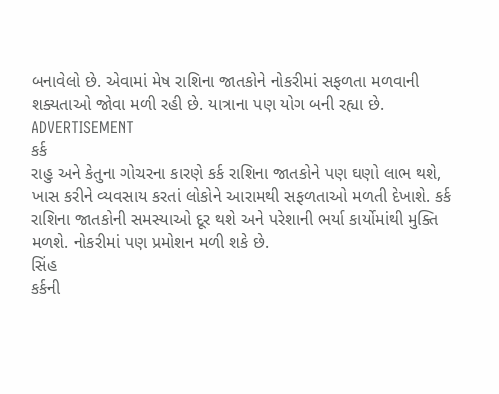બનાવેલો છે. એવામાં મેષ રાશિના જાતકોને નોકરીમાં સફળતા મળવાની શક્યતાઓ જોવા મળી રહી છે. યાત્રાના પણ યોગ બની રહ્યા છે.
ADVERTISEMENT
કર્ક
રાહુ અને કેતુના ગોચરના કારણે કર્ક રાશિના જાતકોને પણ ઘણો લાભ થશે, ખાસ કરીને વ્યવસાય કરતાં લોકોને આરામથી સફળતાઓ મળતી દેખાશે. કર્ક રાશિના જાતકોની સમસ્યાઓ દૂર થશે અને પરેશાની ભર્યા કાર્યોમાંથી મુક્તિ મળશે. નોકરીમાં પણ પ્રમોશન મળી શકે છે.
સિંહ
કર્કની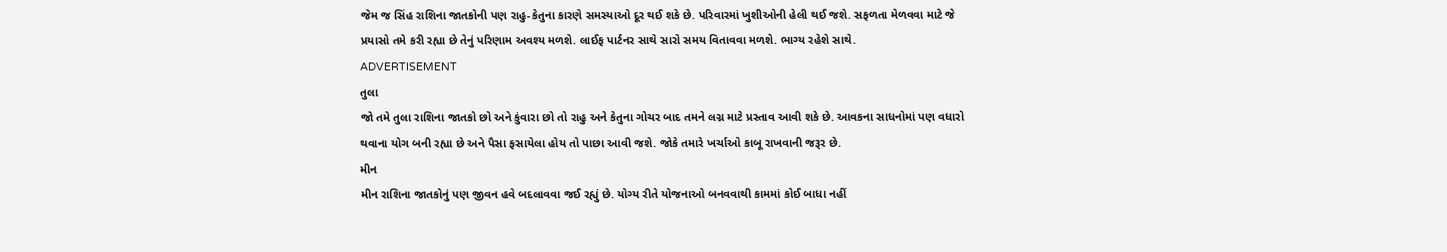જેમ જ સિંહ રાશિના જાતકોની પણ રાહુ-કેતુના કારણે સમસ્યાઓ દૂર થઈ શકે છે. પરિવારમાં ખુશીઓની હેલી થઈ જશે. સફળતા મેળવવા માટે જે પ્રયાસો તમે કરી રહ્યા છે તેનું પરિણામ અવશ્ય મળશે. લાઈફ પાર્ટનર સાથે સારો સમય વિતાવવા મળશે. ભાગ્ય રહેશે સાથે.
ADVERTISEMENT
તુલા
જો તમે તુલા રાશિના જાતકો છો અને કુંવારા છો તો રાહુ અને કેતુના ગોચર બાદ તમને લગ્ન માટે પ્રસ્તાવ આવી શકે છે. આવકના સાધનોમાં પણ વધારો થવાના યોગ બની રહ્યા છે અને પૈસા ફસાયેલા હોય તો પાછા આવી જશે. જોકે તમારે ખર્ચાઓ કાબૂ રાખવાની જરૂર છે.
મીન
મીન રાશિના જાતકોનું પણ જીવન હવે બદલાવવા જઈ રહ્યું છે. યોગ્ય રીતે યોજનાઓ બનવવાથી કામમાં કોઈ બાધા નહીં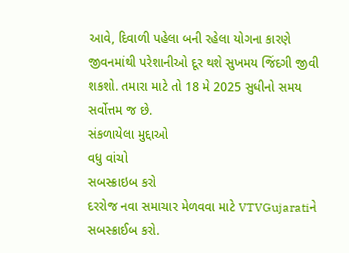આવે, દિવાળી પહેલા બની રહેલા યોગના કારણે જીવનમાંથી પરેશાનીઓ દૂર થશે સુખમય જિંદગી જીવી શકશો. તમારા માટે તો 18 મે 2025 સુધીનો સમય સર્વોત્તમ જ છે.
સંકળાયેલા મુદ્દાઓ
વધુ વાંચો
સબસ્ક્રાઇબ કરો
દરરોજ નવા સમાચાર મેળવવા માટે VTVGujaratiને સબસ્ક્રાઈબ કરો.